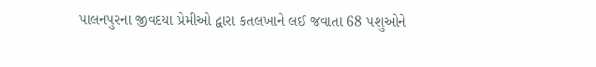પાલનપુરના જીવદયા પ્રેમીઓ દ્વારા કતલખાને લઈ જવાતા 68 પશુઓને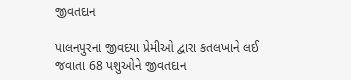જીવતદાન

પાલનપુરના જીવદયા પ્રેમીઓ દ્વારા કતલખાને લઈ જવાતા 68 પશુઓને જીવતદાન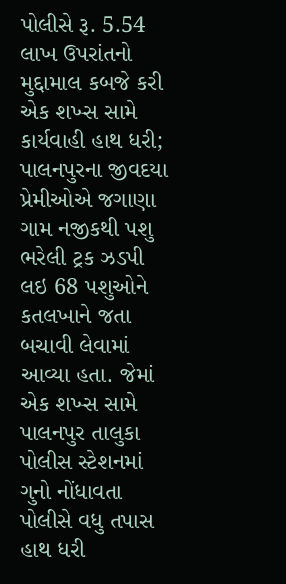પોલીસે રૂ. 5.54 લાખ ઉપરાંતનો મુદ્દામાલ કબજે કરી એક શખ્સ સામે કાર્યવાહી હાથ ધરી; પાલનપુરના જીવદયા પ્રેમીઓએ જગાણા ગામ નજીકથી પશુ ભરેલી ટ્રક ઝડપી લઇ 68 પશુઓને કતલખાને જતા બચાવી લેવામાં આવ્યા હતા. જેમાં એક શખ્સ સામે પાલનપુર તાલુકા પોલીસ સ્ટેશનમાં ગુનો નોંધાવતા પોલીસે વધુ તપાસ હાથ ધરી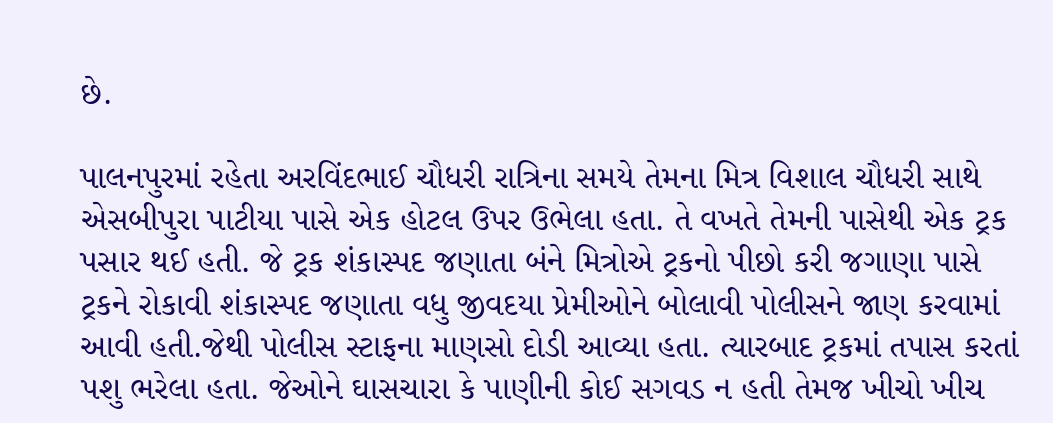છે.

પાલનપુરમાં રહેતા અરવિંદભાઈ ચૌધરી રાત્રિના સમયે તેમના મિત્ર વિશાલ ચૌધરી સાથે એસબીપુરા પાટીયા પાસે એક હોટલ ઉપર ઉભેલા હતા. તે વખતે તેમની પાસેથી એક ટ્રક પસાર થઈ હતી. જે ટ્રક શંકાસ્પદ જણાતા બંને મિત્રોએ ટ્રકનો પીછો કરી જગાણા પાસે ટ્રકને રોકાવી શંકાસ્પદ જણાતા વધુ જીવદયા પ્રેમીઓને બોલાવી પોલીસને જાણ કરવામાં આવી હતી.જેથી પોલીસ સ્ટાફના માણસો દોડી આવ્યા હતા. ત્યારબાદ ટ્રકમાં તપાસ કરતાં પશુ ભરેલા હતા. જેઓને ઘાસચારા કે પાણીની કોઈ સગવડ ન હતી તેમજ ખીચો ખીચ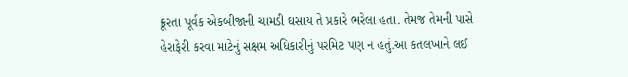ક્રૂરતા પૂર્વક એકબીજાની ચામડી ઘસાય તે પ્રકારે ભરેલા હતા. તેમજ તેમની પાસે હેરાફેરી કરવા માટેનું સક્ષમ અધિકારીનું પરમિટ પણ ન હતું.આ કતલખાને લઈ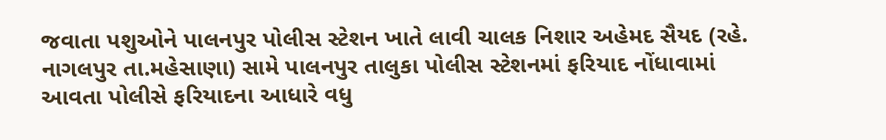જવાતા પશુઓને પાલનપુર પોલીસ સ્ટેશન ખાતે લાવી ચાલક નિશાર અહેમદ સૈયદ (રહે. નાગલપુર તા.મહેસાણા) સામે પાલનપુર તાલુકા પોલીસ સ્ટેશનમાં ફરિયાદ નોંધાવામાં આવતા પોલીસે ફરિયાદના આધારે વધુ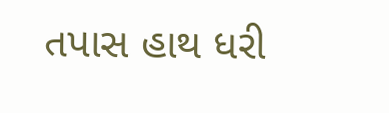તપાસ હાથ ધરી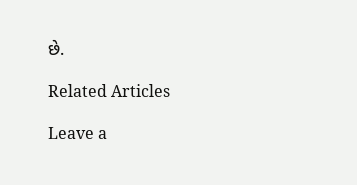છે.

Related Articles

Leave a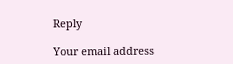Reply

Your email address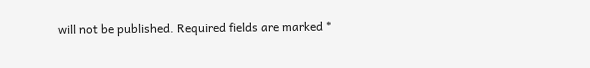will not be published. Required fields are marked *